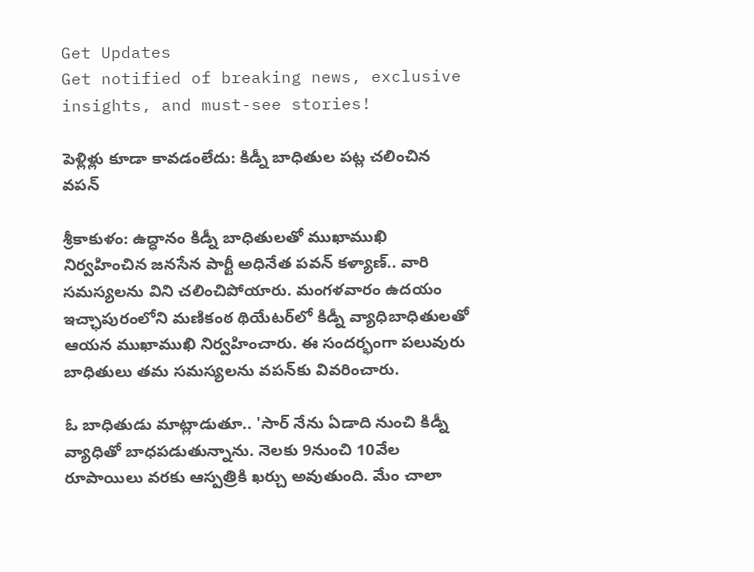Get Updates
Get notified of breaking news, exclusive insights, and must-see stories!

పెళ్లిళ్లు కూడా కావడంలేదు: కిడ్నీ బాధితుల పట్ల చలించిన వపన్

శ్రీకాకుళం: ఉద్ధానం కిడ్నీ బాధితులతో ముఖాముఖి నిర్వహించిన జనసేన పార్టీ అధినేత పవన్ కళ్యాణ్.. వారి సమస్యలను విని చలించిపోయారు. మంగళవారం ఉదయం ఇచ్ఛాపురంలోని మణికంఠ థియేటర్‌లో కిడ్నీ వ్యాధిబాధితులతో ఆయన ముఖాముఖి నిర్వహించారు. ఈ సందర్భంగా పలువురు బాధితులు తమ సమస్యలను వపన్‌కు వివరించారు.

ఓ బాధితుడు మాట్లాడుతూ.. 'సార్ నేను ఏడాది నుంచి కిడ్నీ వ్యాధితో బాధపడుతున్నాను. నెలకు 9నుంచి 10వేల రూపాయిలు వరకు ఆస్పత్రికి ఖర్చు అవుతుంది. మేం చాలా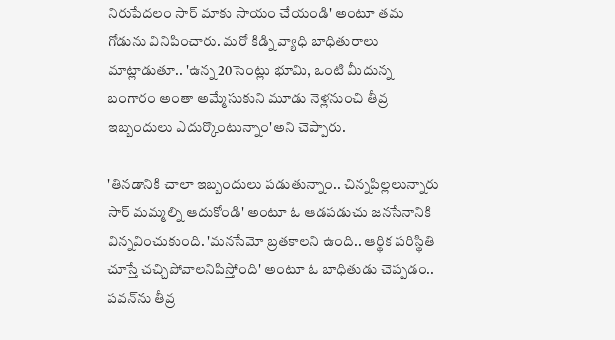నిరుపేదలం సార్ మాకు సాయం చేయండి' అంటూ తమ గోడును వినిపించారు. మరో కిడ్ని వ్యాధి బాధితురాలు మాట్లాడుతూ.. 'ఉన్న 20సెంట్లు భూమి, ఒంటి మీదున్న బంగారం అంతా అమ్మేసుకుని మూడు నెళ్లనుంచి తీవ్ర ఇబ్బందులు ఎదుర్కొంటున్నాం'అని చెప్పారు.

'తినడానికి చాలా ఇబ్బందులు పడుతున్నాం.. చిన్నపిల్లలున్నారు సార్ మమ్మల్ని ఆదుకోండి' అంటూ ఓ ఆడపడుచు జనసేనానికి విన్నవించుకుంది. 'మనసేమో బ్రతకాలని ఉంది.. ఆర్థిక పరిస్థితి చూస్తే చచ్చిపోవాలనిపిస్తోంది' అంటూ ఓ బాధితుడు చెప్పడం.. పవన్‌ను తీవ్ర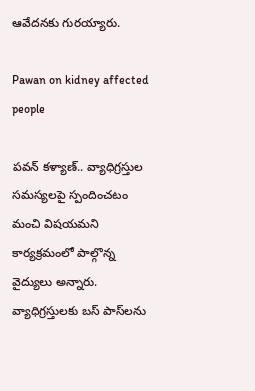ఆవేదనకు గురయ్యారు.

Pawan on kidney affected people

పవన్ కళ్యాణ్.. వ్యాధిగ్రస్తుల సమస్యలపై స్పందించటం మంచి విషయమని కార్యక్రమంలో పాల్గొన్న వైద్యులు అన్నారు. వ్యాధిగ్రస్తులకు బస్ పాస్‌లను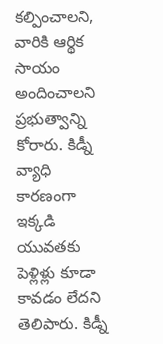కల్పించాలని, వారికి ఆర్థిక సాయం అందించాలని ప్రభుత్వాన్ని కోరారు. కిడ్నీ వ్యాధి కారణంగా ఇక్కడి యువతకు పెళ్లిళ్లు కూడా కావడం లేదని తెలిపారు. కిడ్నీ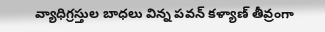వ్యాధిగ్రస్తుల బాధలు విన్న పవన్ కళ్యాణ్ తీవ్రంగా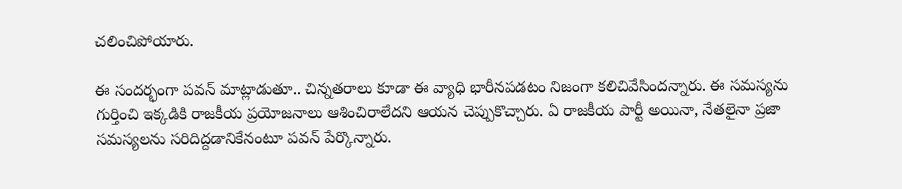చలించిపోయారు.

ఈ సందర్భంగా పవన్ మాట్లాడుతూ.. చిన్నతరాలు కూడా ఈ వ్యాధి భారీనపడటం నిజంగా కలిచివేసిందన్నారు. ఈ సమస్యను గుర్తించి ఇక్కడికి రాజకీయ ప్రయోజనాలు ఆశించిరాలేదని ఆయన చెప్పుకొచ్చారు. ఏ రాజకీయ పార్టీ అయినా, నేతలైనా ప్రజా సమస్యలను సరిదిద్దడానికేనంటూ పవన్ పేర్కొన్నారు.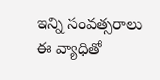ఇన్ని సంవత్సరాలు ఈ వ్యాధితో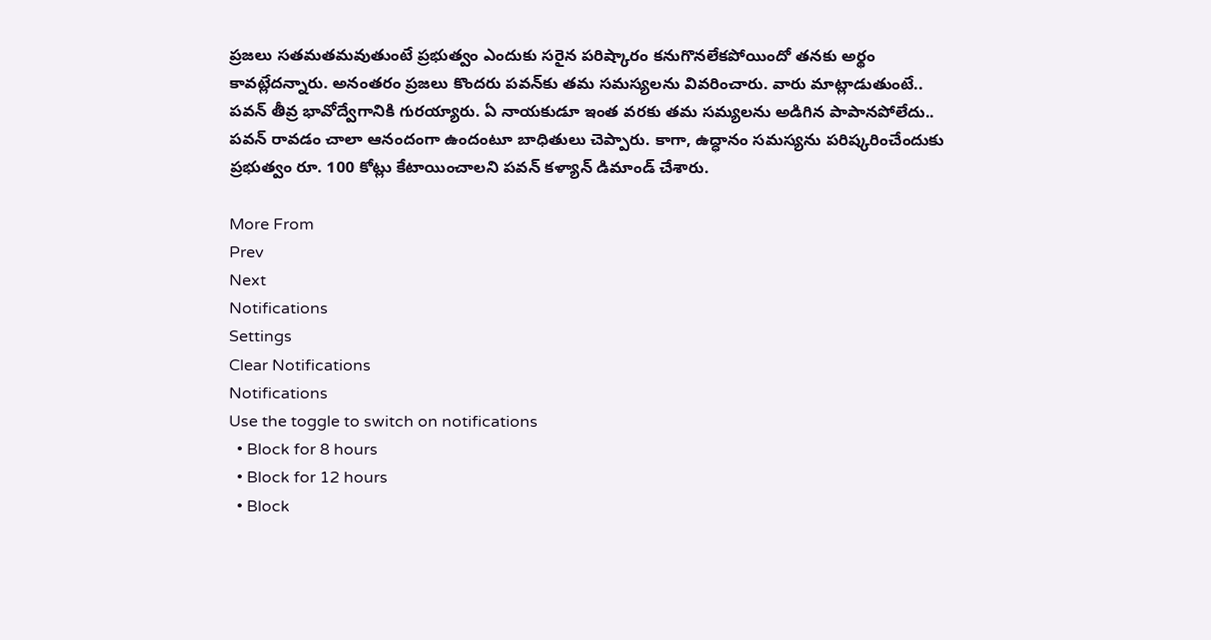ప్రజలు సతమతమవుతుంటే ప్రభుత్వం ఎందుకు సరైన పరిష్కారం కనుగొనలేకపోయిందో తనకు అర్థం కావట్లేదన్నారు. అనంతరం ప్రజలు కొందరు పవన్‌‌కు తమ సమస్యలను వివరించారు. వారు మాట్లాడుతుంటే.. పవన్ తీవ్ర భావోద్వేగానికి గురయ్యారు. ఏ నాయకుడూ ఇంత వరకు తమ సమ్యలను అడిగిన పాపానపోలేదు.. పవన్ రావడం చాలా ఆనందంగా ఉందంటూ బాధితులు చెప్పారు. కాగా, ఉద్ధానం సమస్యను పరిష్కరించేందుకు ప్రభుత్వం రూ. 100 కోట్లు కేటాయించాలని పవన్ కళ్యాన్ డిమాండ్ చేశారు.

More From
Prev
Next
Notifications
Settings
Clear Notifications
Notifications
Use the toggle to switch on notifications
  • Block for 8 hours
  • Block for 12 hours
  • Block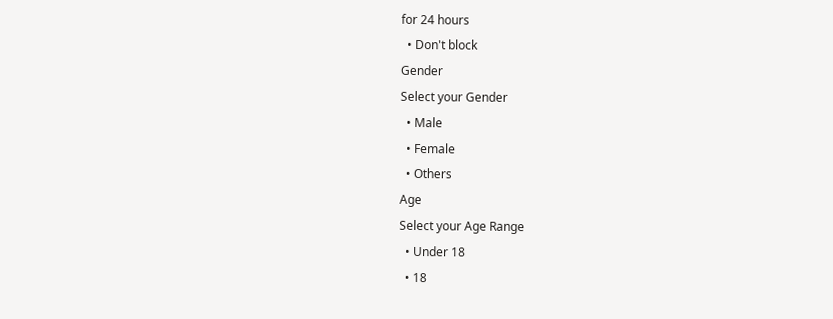for 24 hours
  • Don't block
Gender
Select your Gender
  • Male
  • Female
  • Others
Age
Select your Age Range
  • Under 18
  • 18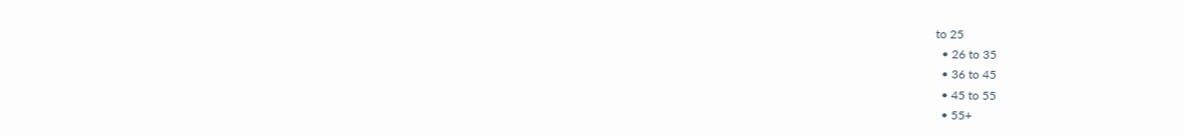to 25
  • 26 to 35
  • 36 to 45
  • 45 to 55
  • 55+